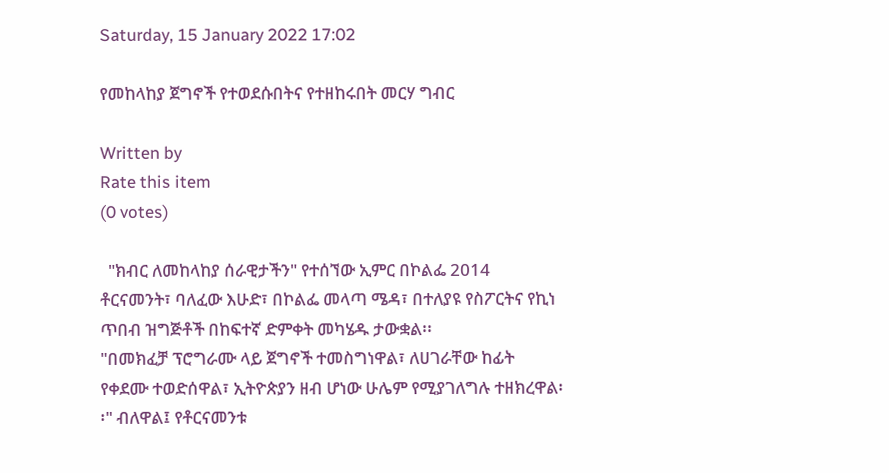Saturday, 15 January 2022 17:02

የመከላከያ ጀግኖች የተወደሱበትና የተዘከሩበት መርሃ ግብር

Written by
Rate this item
(0 votes)

  "ክብር ለመከላከያ ሰራዊታችን" የተሰኘው ኢምር በኮልፌ 2014 ቶርናመንት፣ ባለፈው እሁድ፣ በኮልፌ መላጣ ሜዳ፣ በተለያዩ የስፖርትና የኪነ ጥበብ ዝግጅቶች በከፍተኛ ድምቀት መካሄዱ ታውቋል፡፡
"በመክፈቻ ፕሮግራሙ ላይ ጀግኖች ተመስግነዋል፣ ለሀገራቸው ከፊት የቀደሙ ተወድሰዋል፣ ኢትዮጵያን ዘብ ሆነው ሁሌም የሚያገለግሉ ተዘክረዋል፡፡" ብለዋል፤ የቶርናመንቱ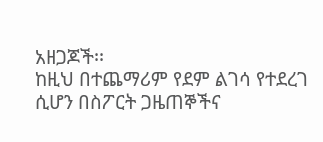አዘጋጆች፡፡
ከዚህ በተጨማሪም የደም ልገሳ የተደረገ ሲሆን በስፖርት ጋዜጠኞችና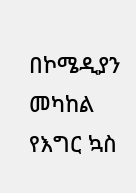በኮሜዲያን መካከል የእግር ኳስ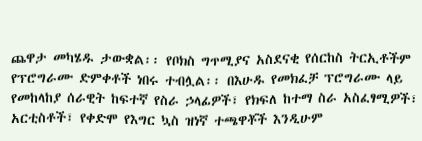ጨዋታ መካሄዱ ታውቋል፡፡ የቦክስ ግጥሚያና አስደናቂ የሰርከስ ትርኢቶችም የፕሮግራሙ ድምቀቶች ነበሩ ተብሏል፡፡ በእሁዱ የመክፈቻ ፕሮግራሙ ላይ የመከላከያ ሰራዊት ከፍተኛ የስራ ኃላፊዎች፣ የክፍለ ከተማ ስራ አስፈፃሚዎች፣ አርቲስቶች፣ የቀድሞ የእግር ኳስ ዝነኛ ተጫዋቾች እንዲሁም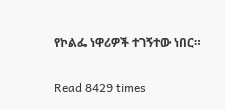የኮልፌ ነዋሪዎች ተገኝተው ነበር።

Read 8429 times